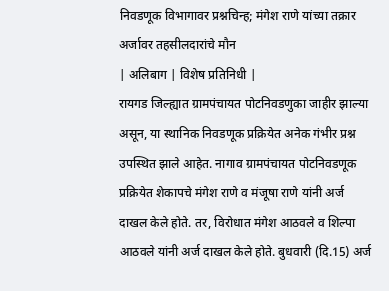निवडणूक विभागावर प्रश्नचिन्ह; मंगेश राणे यांच्या तक्रार अर्जावर तहसीलदारांचे मौन
| अलिबाग | विशेष प्रतिनिधी |
रायगड जिल्ह्यात ग्रामपंचायत पोटनिवडणुका जाहीर झाल्या असून, या स्थानिक निवडणूक प्रक्रियेत अनेक गंभीर प्रश्न उपस्थित झाले आहेत. नागाव ग्रामपंचायत पोटनिवडणूक प्रक्रियेत शेकापचे मंगेश राणे व मंजूषा राणे यांनी अर्ज दाखल केले होते. तर, विरोधात मंगेश आठवले व शिल्पा आठवले यांनी अर्ज दाखल केले होते. बुधवारी (दि.15) अर्ज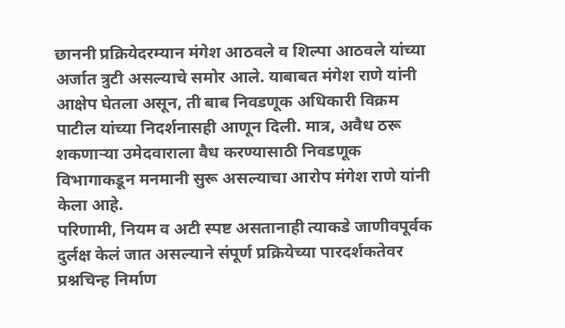छाननी प्रक्रियेदरम्यान मंगेश आठवले व शिल्पा आठवले यांच्या अर्जात त्रुटी असल्याचे समोर आले. याबाबत मंगेश राणे यांनी आक्षेप घेतला असून, ती बाब निवडणूक अधिकारी विक्रम पाटील यांच्या निदर्शनासही आणून दिली. मात्र, अवैध ठरू शकणाऱ्या उमेदवाराला वैध करण्यासाठी निवडणूक विभागाकडून मनमानी सुरू असल्याचा आरोप मंगेश राणे यांनी केला आहे.
परिणामी, नियम व अटी स्पष्ट असतानाही त्याकडे जाणीवपूर्वक दुर्लक्ष केलं जात असल्याने संपूर्ण प्रक्रियेच्या पारदर्शकतेवर प्रश्नचिन्ह निर्माण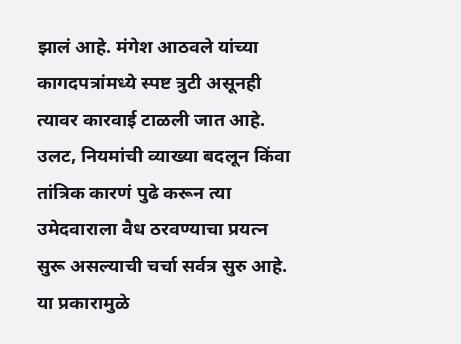झालं आहे. मंगेश आठवले यांच्या कागदपत्रांमध्ये स्पष्ट त्रुटी असूनही त्यावर कारवाई टाळली जात आहे. उलट, नियमांची व्याख्या बदलून किंवा तांत्रिक कारणं पुढे करून त्या उमेदवाराला वैध ठरवण्याचा प्रयत्न सुरू असल्याची चर्चा सर्वत्र सुरु आहे. या प्रकारामुळे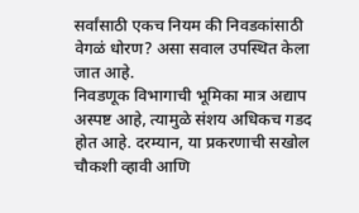सर्वांसाठी एकच नियम की निवडकांसाठी वेगळं धोरण? असा सवाल उपस्थित केला जात आहे.
निवडणूक विभागाची भूमिका मात्र अद्याप अस्पष्ट आहे, त्यामुळे संशय अधिकच गडद होत आहे. दरम्यान, या प्रकरणाची सखोल चौकशी व्हावी आणि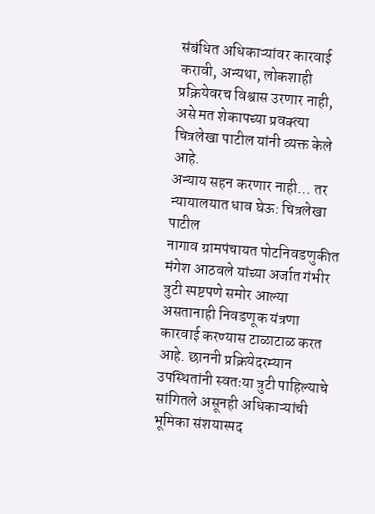संबंधित अधिकाऱ्यांवर कारवाई करावी, अन्यथा, लोकशाही प्रक्रियेवरच विश्वास उरणार नाही, असे मत शेकापच्या प्रवक्त्या चित्रलेखा पाटील यांनी व्यक्त केले आहे.
अन्याय सहन करणार नाही… तर न्यायालयात धाव घेऊ: चित्रलेखा पाटील
नागाव ग्रामपंचायत पोटनिवडणुकीत मंगेश आठवले यांच्या अर्जात गंभीर त्रुटी स्पष्टपणे समोर आल्या असतानाही निवडणूक यंत्रणा कारवाई करण्यास टाळाटाळ करत आहे. छाननी प्रक्रियेदरम्यान उपस्थितांनी स्वतःया त्रुटी पाहिल्याचे सांगितले असूनही अधिकाऱ्यांची भूमिका संशयास्पद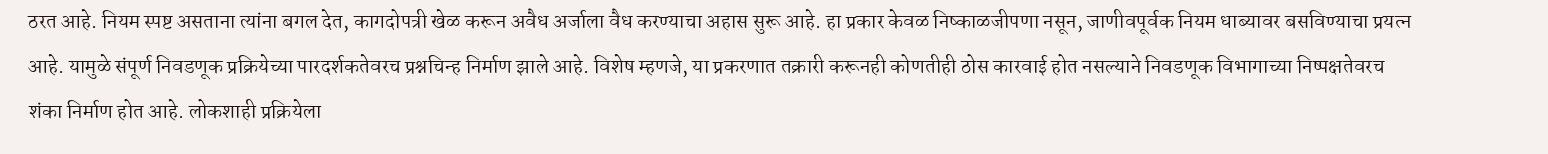ठरत आहे. नियम स्पष्ट असताना त्यांना बगल देत, कागदोपत्री खेळ करून अवैध अर्जाला वैध करण्याचा अहास सुरू आहे. हा प्रकार केवळ निष्काळजीपणा नसून, जाणीवपूर्वक नियम धाब्यावर बसविण्याचा प्रयत्न आहे. यामुळे संपूर्ण निवडणूक प्रक्रियेच्या पारदर्शकतेवरच प्रश्नचिन्ह निर्माण झाले आहे. विशेष म्हणजे, या प्रकरणात तक्रारी करूनही कोणतीही ठोस कारवाई होत नसल्याने निवडणूक विभागाच्या निष्पक्षतेवरच शंका निर्माण होत आहे. लोकशाही प्रक्रियेला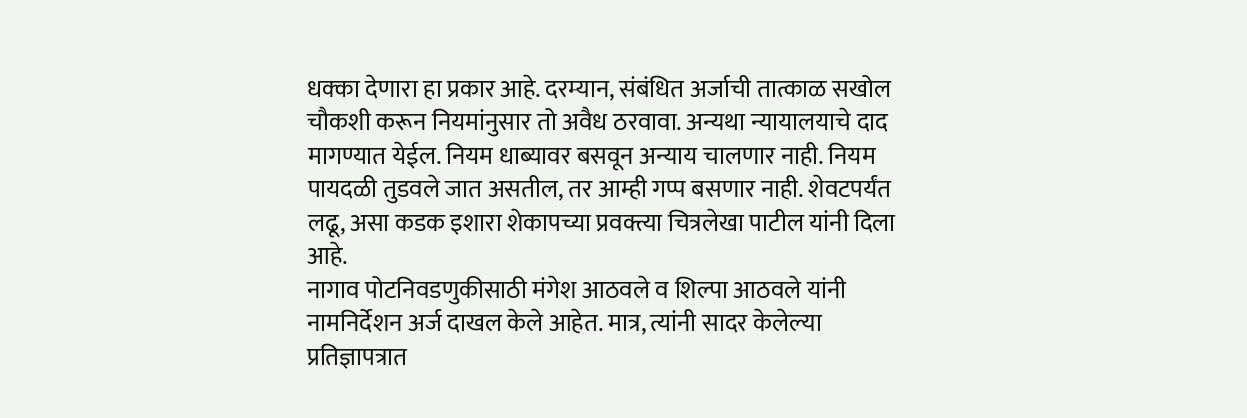धक्का देणारा हा प्रकार आहे. दरम्यान, संबंधित अर्जाची तात्काळ सखोल चौकशी करून नियमांनुसार तो अवैध ठरवावा. अन्यथा न्यायालयाचे दाद मागण्यात येईल. नियम धाब्यावर बसवून अन्याय चालणार नाही. नियम पायदळी तुडवले जात असतील, तर आम्ही गप्प बसणार नाही. शेवटपर्यंत लढू, असा कडक इशारा शेकापच्या प्रवक्त्या चित्रलेखा पाटील यांनी दिला आहे.
नागाव पोटनिवडणुकीसाठी मंगेश आठवले व शिल्पा आठवले यांनी नामनिर्देशन अर्ज दाखल केले आहेत. मात्र, त्यांनी सादर केलेल्या प्रतिज्ञापत्रात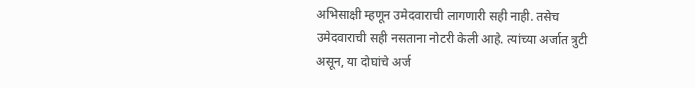अभिसाक्षी म्हणून उमेदवाराची लागणारी सही नाही. तसेच उमेदवाराची सही नसताना नोटरी केली आहे. त्यांच्या अर्जात त्रुटी असून, या दोघांचे अर्ज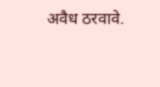अवैध ठरवावे.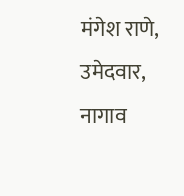मंगेश राणे,
उमेदवार, नागाव